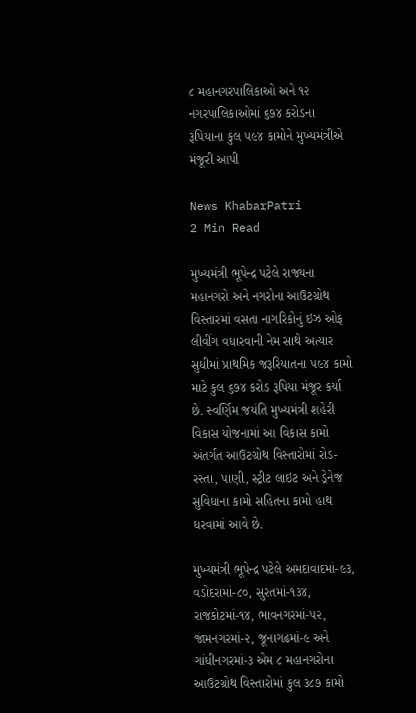૮ મહાનગરપાલિકાઓ અને ૧૨ નગરપાલિકાઓમાં ૬૭૪ કરોડના રૂપિયાના કુલ ૫૯૪ કામોને મુખ્યમંત્રીએ મંજૂરી આપી

News KhabarPatri
2 Min Read

મુખ્યમંત્રી ભૂપેન્દ્ર પટેલે રાજ્યના મહાનગરો અને નગરોના આઉટગ્રોથ વિસ્તારમાં વસતા નાગરિકોનું ઇઝ ઓફ લીવીંગ વધારવાની નેમ સાથે અત્યાર સુધીમાં પ્રાથમિક જરૂરિયાતના ૫૯૪ કામો માટે કુલ ૬૭૪ કરોડ રૂપિયા મંજૂર કર્યા છે. સ્વર્ણિમ જયંતિ મુખ્યમંત્રી શહેરી વિકાસ યોજનામાં આ વિકાસ કામો અંતર્ગત આઉટગ્રોથ વિસ્તારોમાં રોડ-રસ્તા, પાણી, સ્ટ્રીટ લાઇટ અને ડ્રેનેજ સુવિધાના કામો સહિતના કામો હાથ ધરવામાં આવે છે.

મુખ્યમંત્રી ભૂપેન્દ્ર પટેલે અમદાવાદમાં-૯૩, વડોદરામાં-૮૦, સુરતમાં-૧૩૪, રાજકોટમાં-૧૪, ભાવનગરમાં-૫૨, જામનગરમાં-૨, જૂનાગઢમાં-૯ અને ગાંધીનગરમાં-૩ એમ ૮ મહાનગરોના આઉટગ્રોથ વિસ્તારોમાં કુલ ૩૮૭ કામો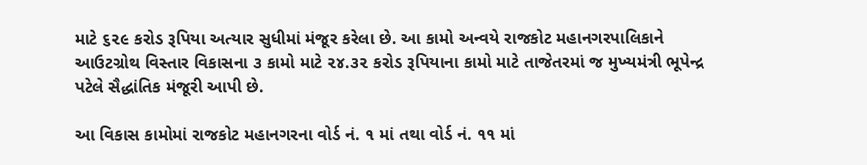માટે ૬૨૯ કરોડ રૂપિયા અત્યાર સુધીમાં મંજૂર કરેલા છે. આ કામો અન્વયે રાજકોટ મહાનગરપાલિકાને આઉટગ્રોથ વિસ્તાર વિકાસના ૩ કામો માટે ૨૪.૩૨ કરોડ રૂપિયાના કામો માટે તાજેતરમાં જ મુખ્યમંત્રી ભૂપેન્દ્ર પટેલે સૈદ્ધાંતિક મંજૂરી આપી છે.

આ વિકાસ કામોમાં રાજકોટ મહાનગરના વોર્ડ નં. ૧ માં તથા વોર્ડ નં. ૧૧ માં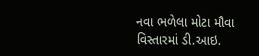નવા ભળેલા મોટા મૌવા વિસ્તારમાં ડી.આઇ.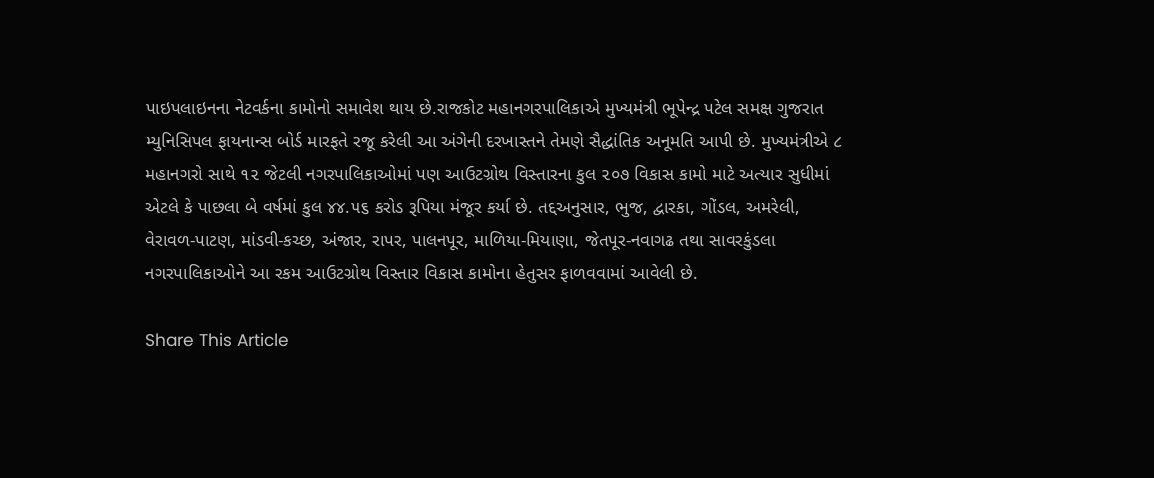પાઇપલાઇનના નેટવર્કના કામોનો સમાવેશ થાય છે.રાજકોટ મહાનગરપાલિકાએ મુખ્યમંત્રી ભૂપેન્દ્ર પટેલ સમક્ષ ગુજરાત મ્યુનિસિપલ ફાયનાન્સ બોર્ડ મારફતે રજૂ કરેલી આ અંગેની દરખાસ્તને તેમણે સૈદ્ધાંતિક અનૂમતિ આપી છે. મુખ્યમંત્રીએ ૮ મહાનગરો સાથે ૧૨ જેટલી નગરપાલિકાઓમાં પણ આઉટગ્રોથ વિસ્તારના કુલ ૨૦૭ વિકાસ કામો માટે અત્યાર સુધીમાં એટલે કે પાછલા બે વર્ષમાં કુલ ૪૪.૫૬ કરોડ રૂપિયા મંજૂર કર્યા છે. તદ્દઅનુસાર, ભુજ, દ્વારકા, ગોંડલ, અમરેલી, વેરાવળ-પાટણ, માંડવી-કચ્છ, અંજાર, રાપર, પાલનપૂર, માળિયા-મિયાણા, જેતપૂર-નવાગઢ તથા સાવરકુંડલા નગરપાલિકાઓને આ રકમ આઉટગ્રોથ વિસ્તાર વિકાસ કામોના હેતુસર ફાળવવામાં આવેલી છે.

Share This Article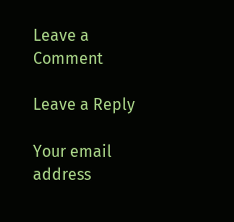Leave a Comment

Leave a Reply

Your email address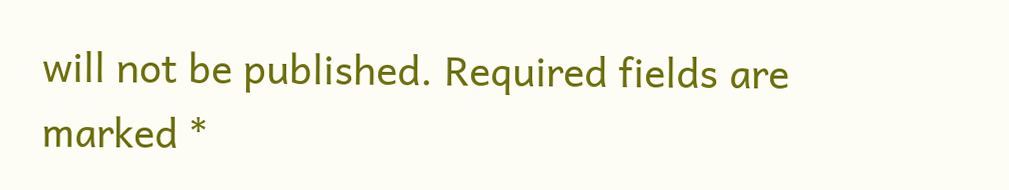will not be published. Required fields are marked *